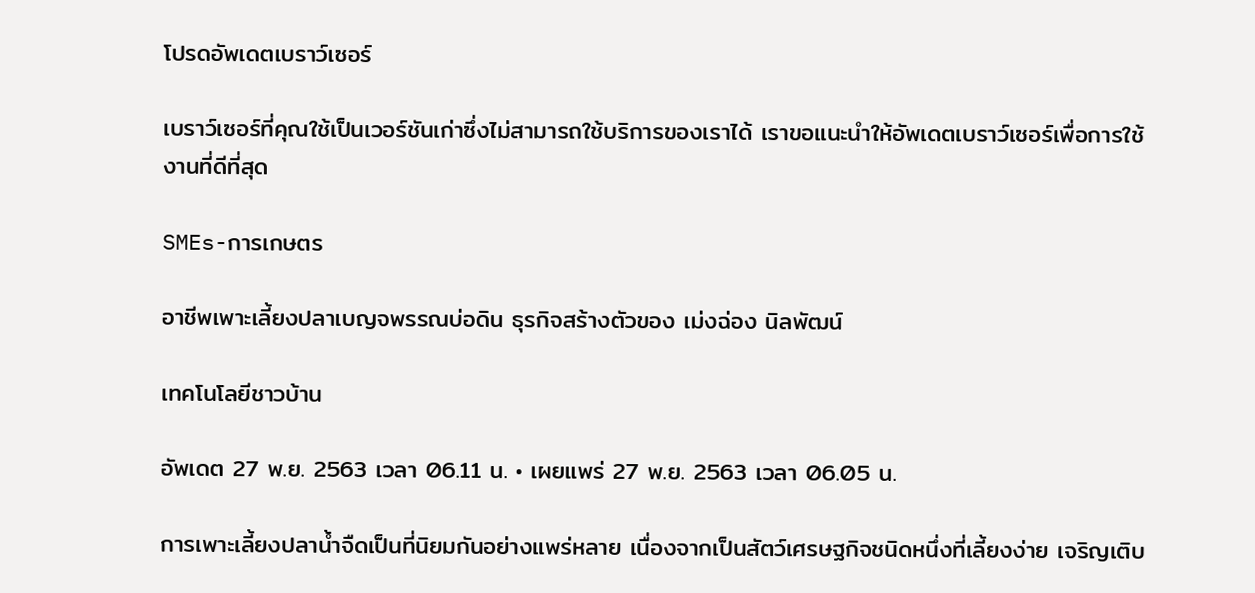โปรดอัพเดตเบราว์เซอร์

เบราว์เซอร์ที่คุณใช้เป็นเวอร์ชันเก่าซึ่งไม่สามารถใช้บริการของเราได้ เราขอแนะนำให้อัพเดตเบราว์เซอร์เพื่อการใช้งานที่ดีที่สุด

SMEs-การเกษตร

อาชีพเพาะเลี้ยงปลาเบญจพรรณบ่อดิน ธุรกิจสร้างตัวของ เม่งฉ่อง นิลพัฒน์

เทคโนโลยีชาวบ้าน

อัพเดต 27 พ.ย. 2563 เวลา 06.11 น. • เผยแพร่ 27 พ.ย. 2563 เวลา 06.05 น.

การเพาะเลี้ยงปลาน้ำจืดเป็นที่นิยมกันอย่างแพร่หลาย เนื่องจากเป็นสัตว์เศรษฐกิจชนิดหนึ่งที่เลี้ยงง่าย เจริญเติบ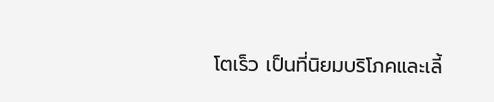โตเร็ว เป็นที่นิยมบริโภคและเลี้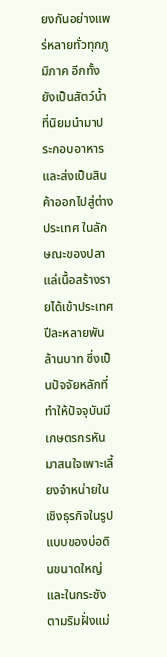ยงกันอย่างแพร่หลายทั่วทุกภูมิภาค อีกทั้งยังเป็นสัตว์น้ำที่นิยมนำมาประกอบอาหารและส่งเป็นสินค้าออกไปสู่ต่างประเทศ ในลักษณะของปลาแล่เนื้อสร้างรายได้เข้าประเทศปีละหลายพันล้านบาท ซึ่งเป็นปัจจัยหลักที่ทำให้ปัจจุบันมีเกษตรกรหันมาสนใจเพาะเลี้ยงจำหน่ายในเชิงธุรกิจในรูปแบบของบ่อดินขนาดใหญ่ และในกระชังตามริมฝั่งแม่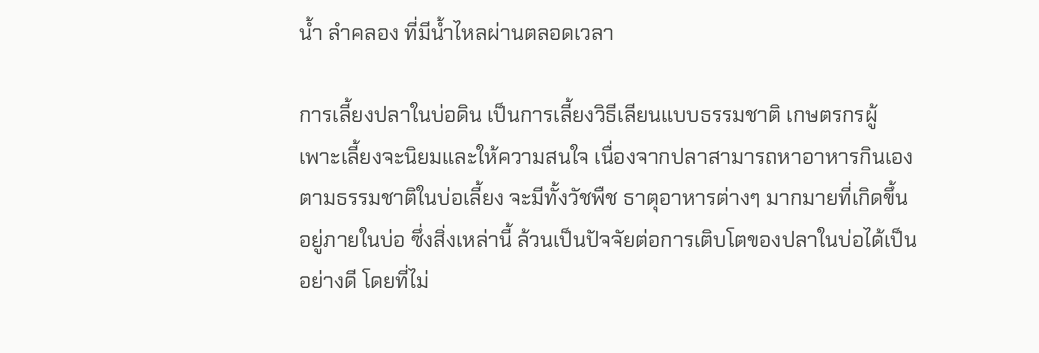น้ำ ลำคลอง ที่มีน้ำไหลผ่านตลอดเวลา

การเลี้ยงปลาในบ่อดิน เป็นการเลี้ยงวิธีเลียนแบบธรรมชาติ เกษตรกรผู้เพาะเลี้ยงจะนิยมและให้ความสนใจ เนื่องจากปลาสามารถหาอาหารกินเองตามธรรมชาติในบ่อเลี้ยง จะมีทั้งวัชพืช ธาตุอาหารต่างๆ มากมายที่เกิดขึ้นอยู่ภายในบ่อ ซึ่งสิ่งเหล่านี้ ล้วนเป็นปัจจัยต่อการเติบโตของปลาในบ่อได้เป็นอย่างดี โดยที่ไม่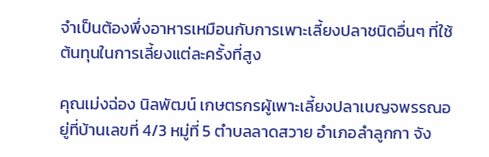จำเป็นต้องพึ่งอาหารเหมือนกับการเพาะเลี้ยงปลาชนิดอื่นๆ ที่ใช้ต้นทุนในการเลี้ยงแต่ละครั้งที่สูง

คุณเม่งฉ่อง นิลพัฒน์ เกษตรกรผู้เพาะเลี้ยงปลาเบญจพรรณอยู่ที่บ้านเลขที่ 4/3 หมู่ที่ 5 ตำบลลาดสวาย อำเภอลำลูกกา จัง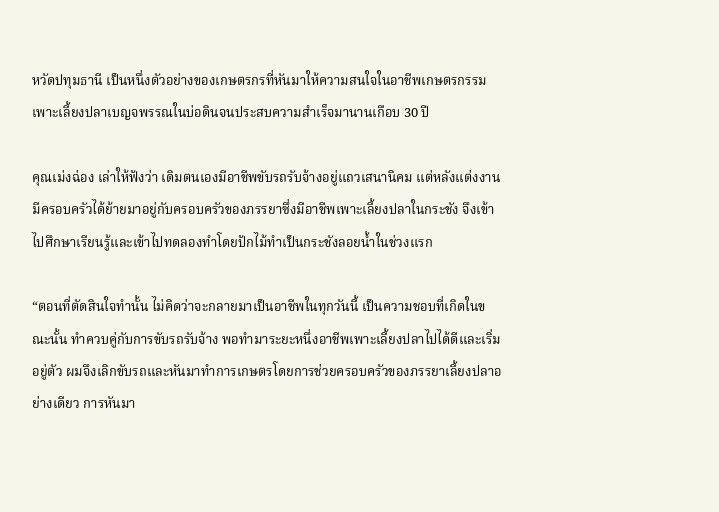หวัดปทุมธานี เป็นหนึ่งตัวอย่างของเกษตรกรที่หันมาให้ความสนใจในอาชีพเกษตรกรรมเพาะเลี้ยงปลาเบญจพรรณในบ่อดินจนประสบความสำเร็จมานานเกือบ 30 ปี

คุณเม่งฉ่อง เล่าให้ฟังว่า เดิมตนเองมีอาชีพขับรถรับจ้างอยู่แถวเสนานิคม แต่หลังแต่งงานมีครอบครัวได้ย้ายมาอยู่กับครอบครัวของภรรยาซึ่งมีอาชีพเพาะเลี้ยงปลาในกระชัง จึงเข้าไปศึกษาเรียนรู้และเข้าไปทดลองทำโดยปักไม้ทำเป็นกระชังลอยน้ำในช่วงแรก

“ตอนที่ตัดสินใจทำนั้น ไม่คิดว่าจะกลายมาเป็นอาชีพในทุกวันนี้ เป็นความชอบที่เกิดในขณะนั้น ทำควบคู่กับการขับรถรับจ้าง พอทำมาระยะหนึ่งอาชีพเพาะเลี้ยงปลาไปได้ดีและเริ่มอยู่ตัว ผมจึงเลิกขับรถและหันมาทำการเกษตรโดยการช่วยครอบครัวของภรรยาเลี้ยงปลาอย่างเดียว การหันมา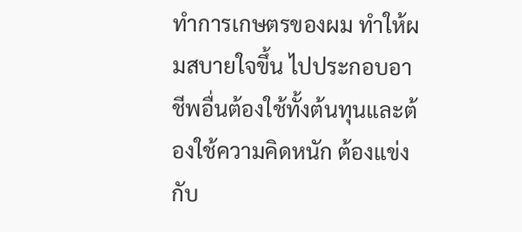ทำการเกษตรของผม ทำให้ผมสบายใจขึ้น ไปประกอบอาชีพอื่นต้องใช้ทั้งต้นทุนและต้องใช้ความคิดหนัก ต้องแข่งกับ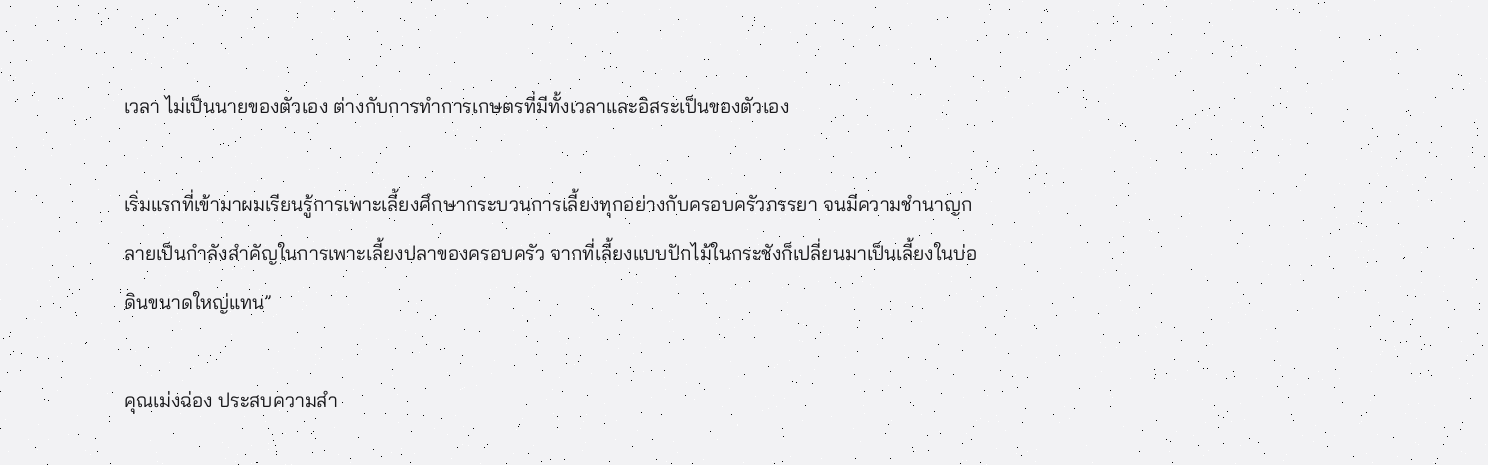เวลา ไม่เป็นนายของตัวเอง ต่างกับการทำการเกษตรที่มีทั้งเวลาและอิสระเป็นของตัวเอง

เริ่มแรกที่เข้ามาผมเรียนรู้การเพาะเลี้ยงศึกษากระบวนการเลี้ยงทุกอย่างกับครอบครัวภรรยา จนมีความชำนาญกลายเป็นกำลังสำคัญในการเพาะเลี้ยงปลาของครอบครัว จากที่เลี้ยงแบบปักไม้ในกระชังก็เปลี่ยนมาเป็นเลี้ยงในบ่อดินขนาดใหญ่แทน”

คุณเม่งฉ่อง ประสบความสำ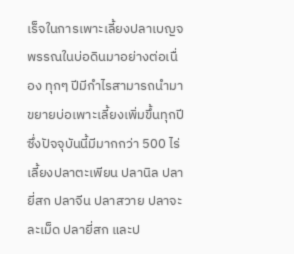เร็จในการเพาะเลี้ยงปลาเบญจพรรณในบ่อดินมาอย่างต่อเนื่อง ทุกๆ ปีมีกำไรสามารถนำมาขยายบ่อเพาะเลี้ยงเพิ่มขึ้นทุกปี ซึ่งปัจจุบันนี้มีมากกว่า 500 ไร่ เลี้ยงปลาตะเพียน ปลานิล ปลายี่สก ปลาจีน ปลาสวาย ปลาจะละเม็ด ปลายี่สก และป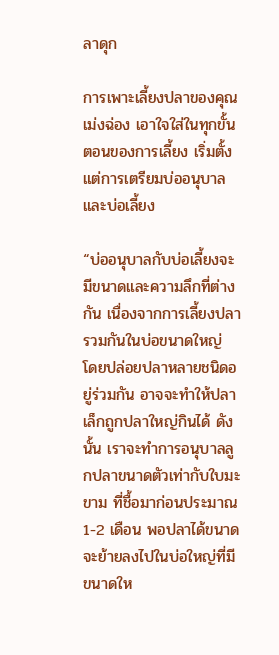ลาดุก

การเพาะเลี้ยงปลาของคุณเม่งฉ่อง เอาใจใส่ในทุกขั้นตอนของการเลี้ยง เริ่มตั้งแต่การเตรียมบ่ออนุบาลและบ่อเลี้ยง

“บ่ออนุบาลกับบ่อเลี้ยงจะมีขนาดและความลึกที่ต่างกัน เนื่องจากการเลี้ยงปลารวมกันในบ่อขนาดใหญ่ โดยปล่อยปลาหลายชนิดอยู่ร่วมกัน อาจจะทำให้ปลาเล็กถูกปลาใหญ่กินได้ ดังนั้น เราจะทำการอนุบาลลูกปลาขนาดตัวเท่ากับใบมะขาม ที่ชื้อมาก่อนประมาณ 1-2 เดือน พอปลาได้ขนาดจะย้ายลงไปในบ่อใหญ่ที่มีขนาดให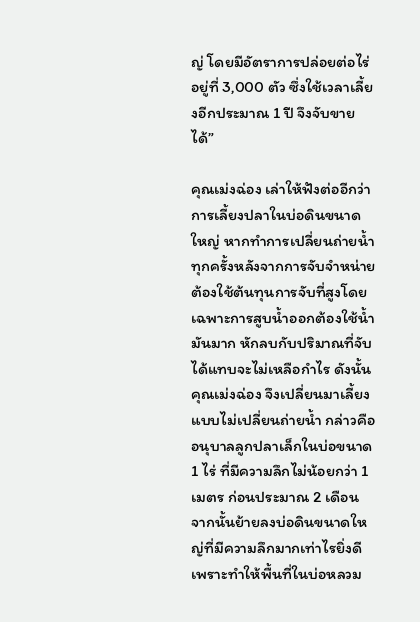ญ่ โดยมีอัตราการปล่อยต่อไร่ อยู่ที่ 3,000 ตัว ซึ่งใช้เวลาเลี้ยงอีกประมาณ 1 ปี จึงจับขายได้”

คุณเม่งฉ่อง เล่าให้ฟังต่ออีกว่า การเลี้ยงปลาในบ่อดินขนาดใหญ่ หากทำการเปลี่ยนถ่ายน้ำทุกครั้งหลังจากการจับจำหน่ายต้องใช้ต้นทุนการจับที่สูงโดยเฉพาะการสูบน้ำออกต้องใช้น้ำมันมาก หักลบกับปริมาณที่จับได้แทบจะไม่เหลือกำไร ดังนั้น คุณเม่งฉ่อง จึงเปลี่ยนมาเลี้ยงแบบไม่เปลี่ยนถ่ายน้ำ กล่าวคือ อนุบาลลูกปลาเล็กในบ่อขนาด 1 ไร่ ที่มีความลึกไม่น้อยกว่า 1 เมตร ก่อนประมาณ 2 เดือน จากนั้นย้ายลงบ่อดินขนาดใหญ่ที่มีความลึกมากเท่าไรยิ่งดี เพราะทำให้พื้นที่ในบ่อหลวม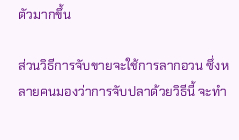ตัวมากขึ้น

ส่วนวิธีการจับขายจะใช้การลากอวน ซึ่งหลายคนมองว่าการจับปลาด้วยวิธีนี้ จะทำ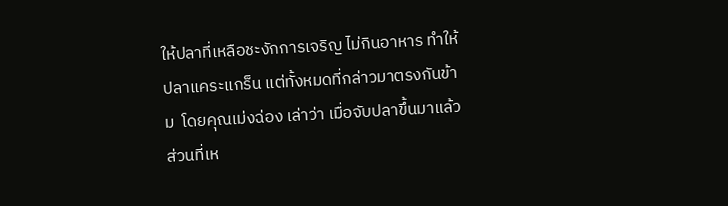ให้ปลาที่เหลือชะงักการเจริญ ไม่กินอาหาร ทำให้ปลาแคระแกร็น แต่ทั้งหมดที่กล่าวมาตรงกันข้าม  โดยคุณเม่งฉ่อง เล่าว่า เมื่อจับปลาขึ้นมาแล้ว ส่วนที่เห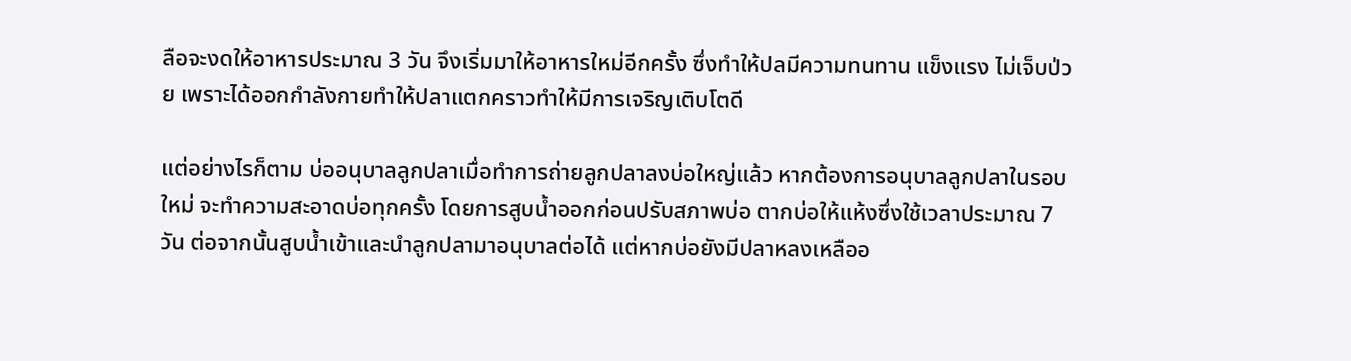ลือจะงดให้อาหารประมาณ 3 วัน จึงเริ่มมาให้อาหารใหม่อีกครั้ง ซึ่งทำให้ปลมีความทนทาน แข็งแรง ไม่เจ็บป่วย เพราะได้ออกกำลังกายทำให้ปลาแตกคราวทำให้มีการเจริญเติบโตดี

แต่อย่างไรก็ตาม บ่ออนุบาลลูกปลาเมื่อทำการถ่ายลูกปลาลงบ่อใหญ่แล้ว หากต้องการอนุบาลลูกปลาในรอบใหม่ จะทำความสะอาดบ่อทุกครั้ง โดยการสูบน้ำออกก่อนปรับสภาพบ่อ ตากบ่อให้แห้งซึ่งใช้เวลาประมาณ 7 วัน ต่อจากนั้นสูบน้ำเข้าและนำลูกปลามาอนุบาลต่อได้ แต่หากบ่อยังมีปลาหลงเหลืออ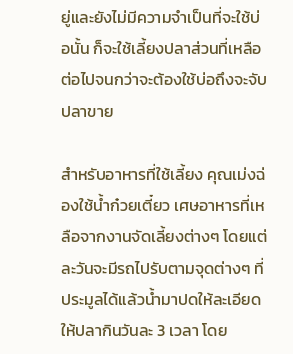ยู่และยังไม่มีความจำเป็นที่จะใช้บ่อนั้น ก็จะใช้เลี้ยงปลาส่วนที่เหลือต่อไปจนกว่าจะต้องใช้บ่อถึงจะจับปลาขาย

สำหรับอาหารที่ใช้เลี้ยง คุณเม่งฉ่องใช้น้ำก๋วยเตี๋ยว เศษอาหารที่เหลือจากงานจัดเลี้ยงต่างๆ โดยแต่ละวันจะมีรถไปรับตามจุดต่างๆ ที่ประมูลได้แล้วน้ำมาปดให้ละเอียดให้ปลากินวันละ 3 เวลา โดย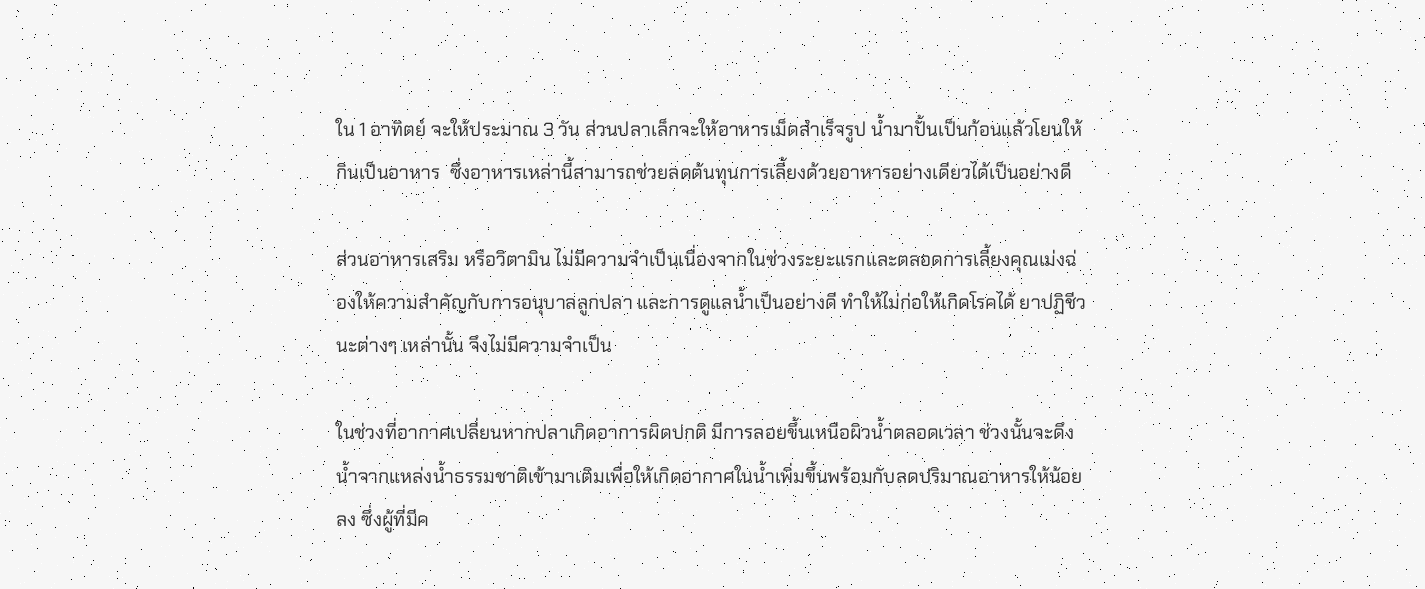ใน 1 อาทิตย์ จะให้ประมาณ 3 วัน ส่วนปลาเล็กจะให้อาหารเม็ดสำเร็จรูป น้ำมาปั้นเป็นก้อนแล้วโยนให้กินเป็นอาหาร  ซึ่งอาหารเหล่านี้สามารถช่วยลดต้นทุนการเลี้ยงด้วยอาหารอย่างเดียวได้เป็นอย่างดี

ส่วนอาหารเสริม หรือวิตามิน ไม่มีความจำเป็นเนื่องจากในช่วงระยะแรกและตลอดการเลี้ยงคุณเม่งฉ่องให้ความสำคัญกับการอนุบาลลูกปลา และการดูแลน้ำเป็นอย่างดี ทำให้ไม่ก่อให้เกิดโรคได้ ยาปฏิชีวนะต่างๆ เหล่านั้น จึงไม่มีความจำเป็น

ในช่วงที่อากาศเปลี่ยนหากปลาเกิดอาการผิดปกติ มีการลอยขึ้นเหนือผิวน้ำตลอดเวลา ช่วงนั้นจะดึงน้ำจากแหล่งน้ำธรรมชาติเข้ามาเติมเพื่อให้เกิดอากาศในน้ำเพิ่มขึ้นพร้อมกับลดปริมาณอาหารให้น้อยลง ซึ่งผู้ที่มีค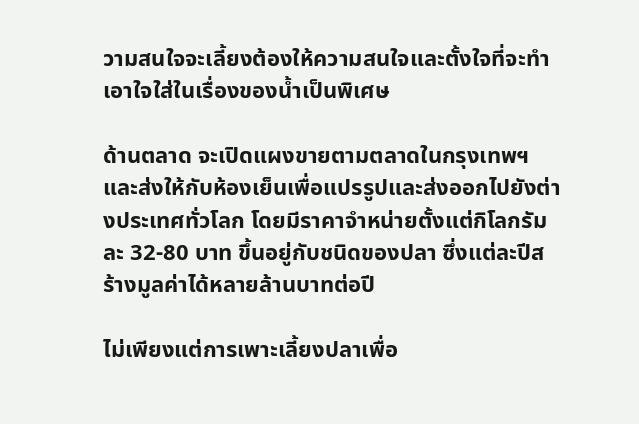วามสนใจจะเลี้ยงต้องให้ความสนใจและตั้งใจที่จะทำ เอาใจใส่ในเรื่องของน้ำเป็นพิเศษ

ด้านตลาด จะเปิดแผงขายตามตลาดในกรุงเทพฯ และส่งให้กับห้องเย็นเพื่อแปรรูปและส่งออกไปยังต่างประเทศทั่วโลก โดยมีราคาจำหน่ายตั้งแต่กิโลกรัมละ 32-80 บาท ขึ้นอยู่กับชนิดของปลา ซึ่งแต่ละปีสร้างมูลค่าได้หลายล้านบาทต่อปี

ไม่เพียงแต่การเพาะเลี้ยงปลาเพื่อ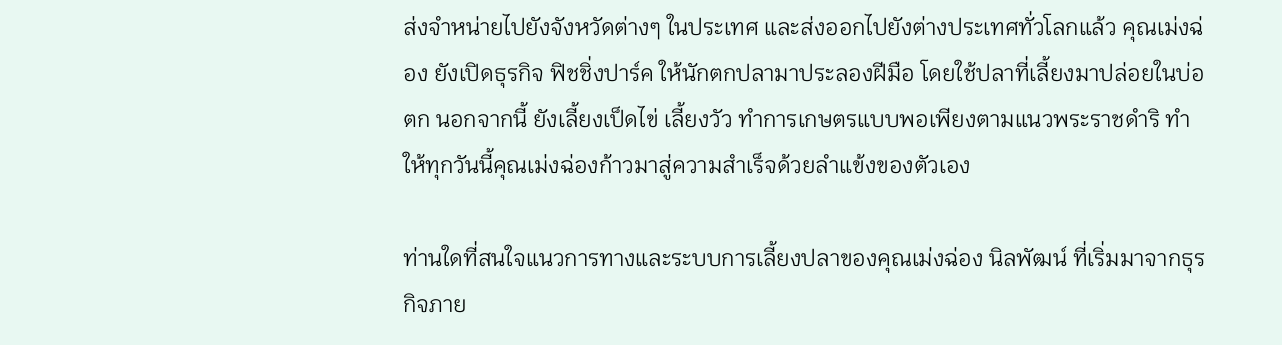ส่งจำหน่ายไปยังจังหวัดต่างๆ ในประเทศ และส่งออกไปยังต่างประเทศทั่วโลกแล้ว คุณเม่งฉ่อง ยังเปิดธุรกิจ ฟิชชิ่งปาร์ค ให้นักตกปลามาประลองฝีมือ โดยใช้ปลาที่เลี้ยงมาปล่อยในบ่อตก นอกจากนี้ ยังเลี้ยงเป็ดไข่ เลี้ยงวัว ทำการเกษตรแบบพอเพียงตามแนวพระราชดำริ ทำให้ทุกวันนี้คุณเม่งฉ่องก้าวมาสู่ความสำเร็จด้วยลำแข้งของตัวเอง

ท่านใดที่สนใจแนวการทางและระบบการเลี้ยงปลาของคุณเม่งฉ่อง นิลพัฒน์ ที่เริ่มมาจากธุรกิจภาย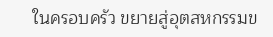ในครอบครัว ขยายสู่อุตสหกรรมข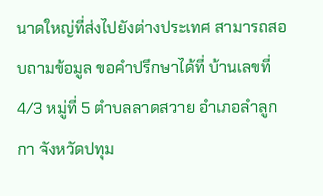นาดใหญ่ที่ส่งไปยังต่างประเทศ สามารถสอบถามข้อมูล ขอคำปรึกษาได้ที่ บ้านเลขที่ 4/3 หมู่ที่ 5 ตำบลลาดสวาย อำเภอลำลูกกา จังหวัดปทุม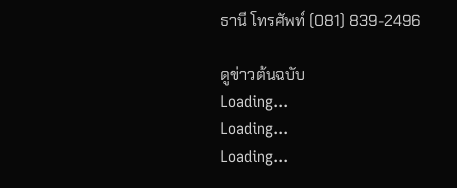ธานี โทรศัพท์ (081) 839-2496

ดูข่าวต้นฉบับ
Loading...
Loading...
Loading...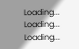Loading...
Loading...
Loading...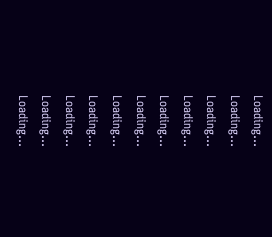Loading...
Loading...
Loading...
Loading...
Loading...
Loading...
Loading...
Loading...
Loading...
Loading...
Loading...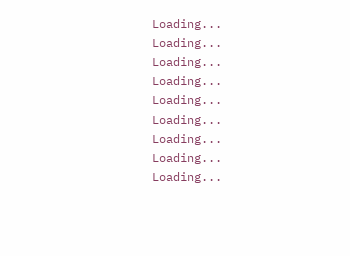Loading...
Loading...
Loading...
Loading...
Loading...
Loading...
Loading...
Loading...
Loading...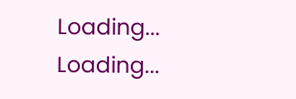Loading...
Loading...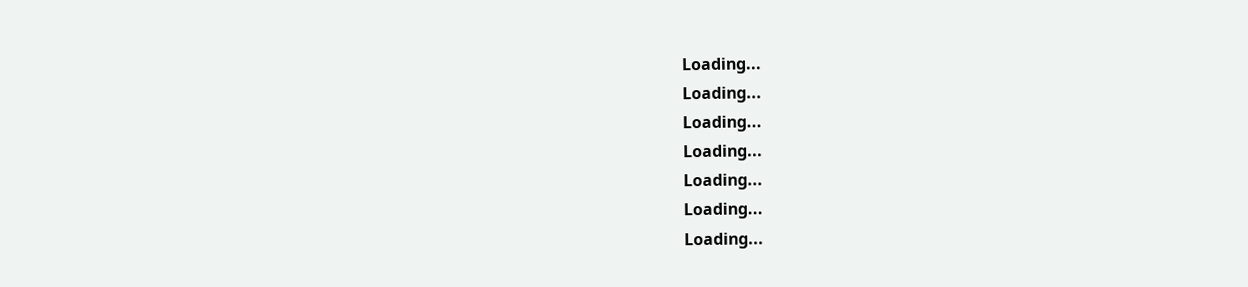Loading...
Loading...
Loading...
Loading...
Loading...
Loading...
Loading...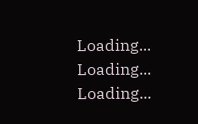Loading...
Loading...
Loading...